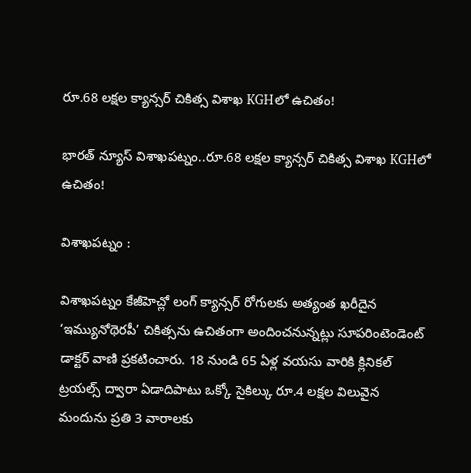రూ.68 లక్షల క్యాన్సర్ చికిత్స విశాఖ KGHలో ఉచితం!

భారత్ న్యూస్ విశాఖపట్నం..రూ.68 లక్షల క్యాన్సర్ చికిత్స విశాఖ KGHలో ఉచితం!

విశాఖపట్నం :

విశాఖపట్నం కేజీహెచ్లో లంగ్ క్యాన్సర్ రోగులకు అత్యంత ఖరీదైన ‘ఇమ్యునోథెరపీ’ చికిత్సను ఉచితంగా అందించనున్నట్లు సూపరింటెండెంట్ డాక్టర్ వాణి ప్రకటించారు. 18 నుండి 65 ఏళ్ల వయసు వారికి క్లినికల్ ట్రయల్స్ ద్వారా ఏడాదిపాటు ఒక్కో సైకిల్కు రూ.4 లక్షల విలువైన మందును ప్రతి 3 వారాలకు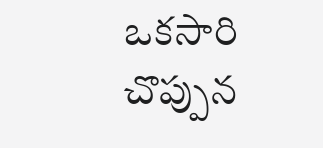ఒకసారి చొప్పున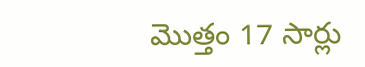మొత్తం 17 సార్లు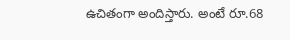ఉచితంగా అందిస్తారు. అంటే రూ.68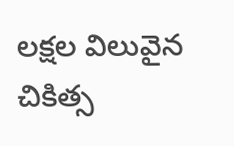లక్షల విలువైన చికిత్స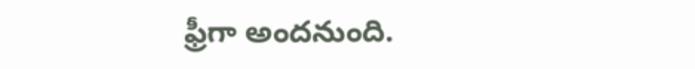ఫ్రీగా అందనుంది.